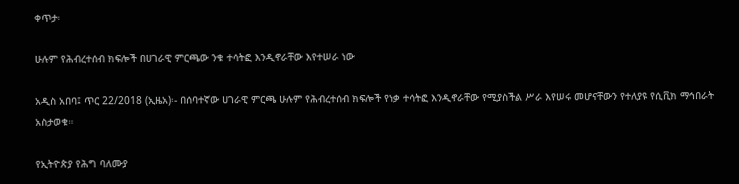ቀጥታ፡

ሁሉም የሕብረተሰብ ክፍሎች በሀገራዊ ምርጫው ንቁ ተሳትፎ እንዲኖራቸው እየተሠራ ነው

አዲስ አበባ፤ ጥር 22/2018 (ኢዜአ)፡- በሰባተኛው ሀገራዊ ምርጫ ሁሉም የሕብረተሰብ ክፍሎች የነቃ ተሳትፎ እንዲኖራቸው የሚያስችል ሥራ እየሠሩ መሆናቸውን የተለያዩ የሲቪክ ማኅበራት አስታወቁ።

የኢትዮጵያ የሕግ ባለሙያ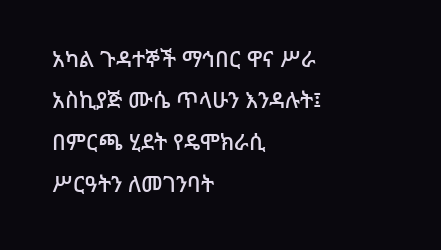አካል ጉዳተኞች ማኅበር ዋና ሥራ አስኪያጅ ሙሴ ጥላሁን እንዳሉት፤ በምርጫ ሂደት የዴሞክራሲ ሥርዓትን ለመገንባት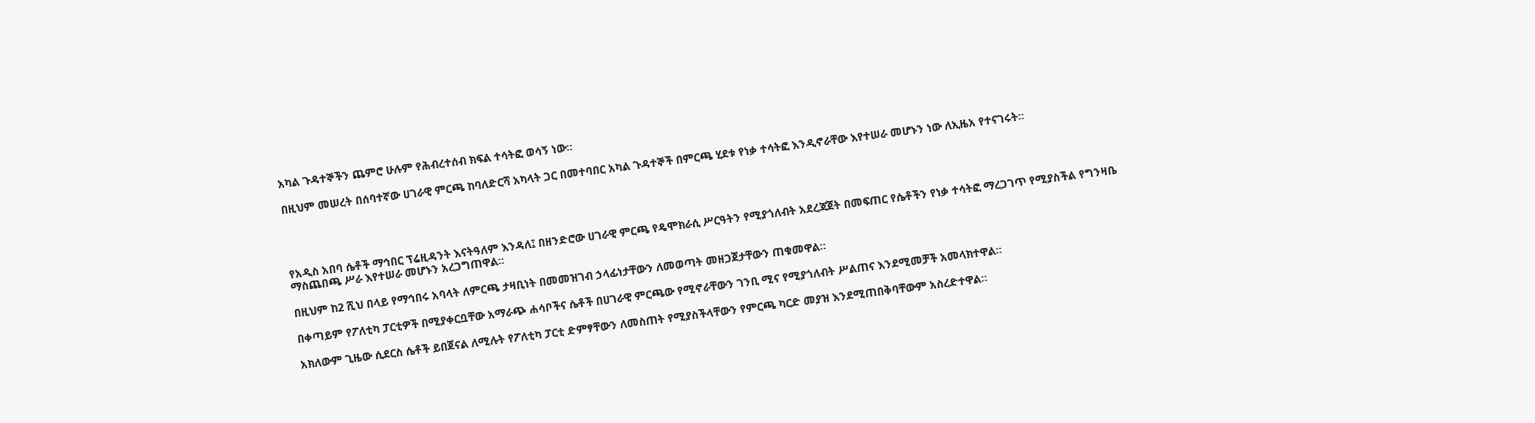አካል ጉዳተኞችን ጨምሮ ሁሉም የሕብረተሰብ ክፍል ተሳትፎ ወሳኝ ነው።

በዚህም መሠረት በሰባተኛው ሀገራዊ ምርጫ ከባለድርሻ አካላት ጋር በመተባበር አካል ጉዳተኞች በምርጫ ሂደቱ የነቃ ተሳትፎ እንዲኖራቸው እየተሠራ መሆኑን ነው ለኢዜአ የተናገሩት።




የአዲስ አበባ ሴቶች ማኅበር ፕሬዚዳንት እናትዓለም እንዳለ፤ በዘንድሮው ሀገራዊ ምርጫ የዴሞክራሲ ሥርዓትን የሚያጎለብት አደረጃጀት በመፍጠር የሴቶችን የነቃ ተሳትፎ ማረጋገጥ የሚያስችል የግንዛቤ ማስጨበጫ ሥራ እየተሠራ መሆኑን አረጋግጠዋል።

በዚህም ከ2 ሺህ በላይ የማኅበሩ አባላት ለምርጫ ታዛቢነት በመመዝገብ ኃላፊነታቸውን ለመወጣት መዘጋጀታቸውን ጠቁመዋል።

በቀጣይም የፖለቲካ ፓርቲዎች በሚያቀርቧቸው አማራጭ ሐሳቦችና ሴቶች በሀገራዊ ምርጫው የሚኖራቸውን ገንቢ ሚና የሚያጎለብት ሥልጠና እንደሚመቻች አመላክተዋል።

አክለውም ጊዜው ሲደርስ ሴቶች ይበጀናል ለሚሉት የፖለቲካ ፓርቲ ድምፃቸውን ለመስጠት የሚያስችላቸውን የምርጫ ካርድ መያዝ እንደሚጠበቅባቸውም አስረድተዋል።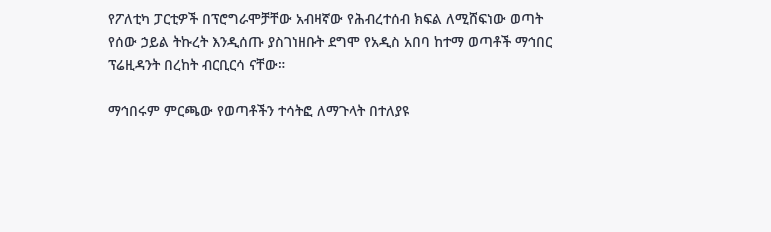የፖለቲካ ፓርቲዎች በፕሮግራሞቻቸው አብዛኛው የሕብረተሰብ ክፍል ለሚሸፍነው ወጣት የሰው ኃይል ትኩረት እንዲሰጡ ያስገነዘቡት ደግሞ የአዲስ አበባ ከተማ ወጣቶች ማኅበር ፕሬዚዳንት በረከት ብርቢርሳ ናቸው።

ማኅበሩም ምርጫው የወጣቶችን ተሳትፎ ለማጉላት በተለያዩ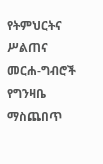የትምህርትና ሥልጠና መርሐ-ግብሮች የግንዛቤ ማስጨበጥ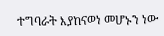ተግባራት እያከናወነ መሆኑን ነው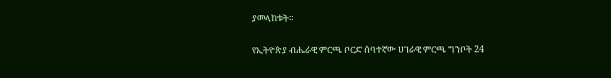ያመላከቱት።

የኢትዮጵያ ብሔራዊ ምርጫ ቦርድ ሰባተኛው ሀገራዊ ምርጫ ግንቦት 24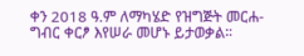ቀን 2018 ዓ.ም ለማካሄድ የዝግጅት መርሐ-ግብር ቀርፆ እየሠራ መሆኑ ይታወቃል።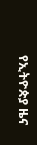የኢትዮጵያ ዜና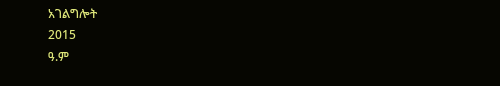አገልግሎት
2015
ዓ.ም